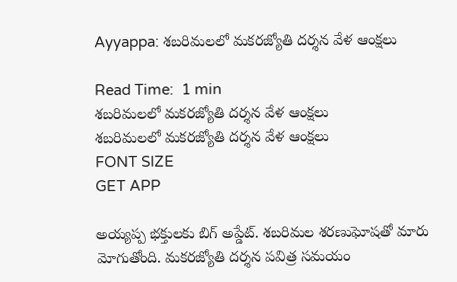Ayyappa: శబరిమలలో మకరజ్యోతి దర్శన వేళ ఆంక్షలు

Read Time:  1 min
శబరిమలలో మకరజ్యోతి దర్శన వేళ ఆంక్షలు
శబరిమలలో మకరజ్యోతి దర్శన వేళ ఆంక్షలు
FONT SIZE
GET APP

అయ్యప్ప భక్తులకు బిగ్ అప్డేట్. శబరిమల శరణుఘోషతో మారు మోగుతోంది. మకరజ్యోతి దర్శన పవిత్ర సమయం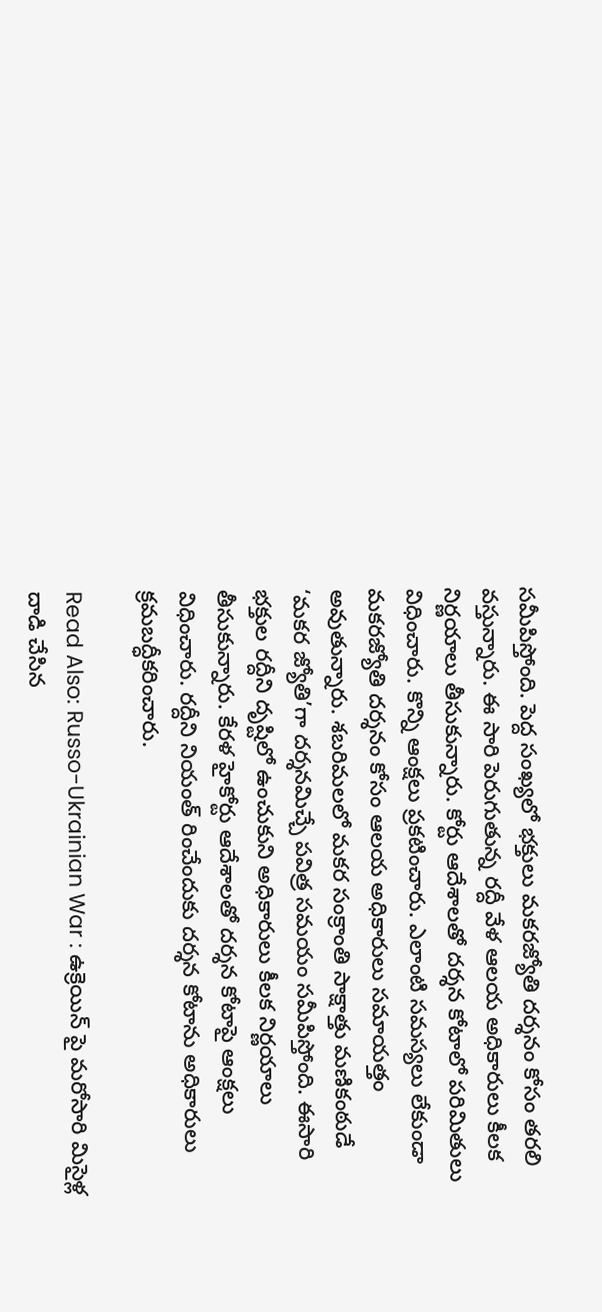సమీపిస్తోంది. పెద్ద సంఖ్యలో భక్తులు మకరజ్యోతి దర్శనం కోసం తరలి వస్తున్నారు. ఈ సారి పెరుగుతున్న రద్దీ వేళ ఆలయ అధికారులు కీలక నిర్ణయాలు తీసుకున్నారు. కోర్టు ఆదేశాలతో దర్శన కోటాలో పరిమితులు విధించారు. కొన్ని ఆంక్షలు ప్రకటించారు. ఎలాంటి సమస్యలు లేకుండా మకరజ్యోతి దర్శనం కోసం ఆలయ అధికారులు సమాయత్తం అవుతున్నారు. శబరిమలలో మకర సంక్రాంతి సాక్షాత్తు మణికంఠుడే ‘మకర జ్యోతి’గా దర్శనమిచ్చే పవిత్ర సమయం సమీపిస్తోంది. ఈసారి భక్తుల రద్దీని దృష్టిలో ఉంచుకుని అధికారులు కీలక నిర్ణయాలు తీసుకున్నారు. కేరళ హైకోర్టు ఆదేశాలతో దర్శన కోటాపై ఆంక్షలు విధించారు. రద్దీని నియంత్ రించేందుకు దర్శన కోటాను అధికారులు క్రమబద్ధీకరించారు.

Read Also: Russo-Ukrainian War : ఉక్రెయిన్ పై మరోసారి మిసైళ్ల దాడి చేసిన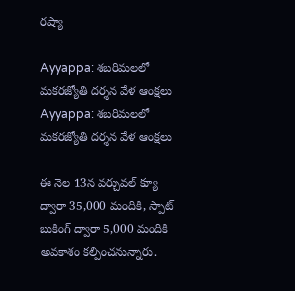రష్యా

Ayyappa: శబరిమలలో మకరజ్యోతి దర్శన వేళ ఆంక్షలు
Ayyappa: శబరిమలలో మకరజ్యోతి దర్శన వేళ ఆంక్షలు

ఈ నెల 13న వర్చువల్ క్యూ ద్వారా 35,000 మందికి, స్పాట్ బుకింగ్ ద్వారా 5,000 మందికి అవకాశం కల్పించనున్నారు.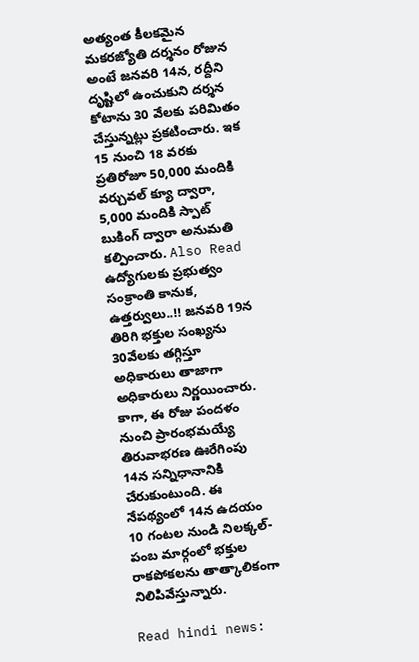అత్యంత కీలకమైన మకరజ్యోతి దర్శనం రోజున అంటే జనవరి 14న, రద్దీని దృష్టిలో ఉంచుకుని దర్శన కోటాను 30 వేలకు పరిమితం చేస్తున్నట్లు ప్రకటించారు. ఇక 15 నుంచి 18 వరకు ప్రతిరోజూ 50,000 మందికి వర్చువల్ క్యూ ద్వారా, 5,000 మందికి స్పాట్ బుకింగ్ ద్వారా అనుమతి కల్పించారు. Also Read ఉద్యోగులకు ప్రభుత్వం సంక్రాంతి కానుక, ఉత్తర్వులు..!! జనవరి 19న తిరిగి భక్తుల సంఖ్యను 30వేలకు తగ్గిస్తూ అధికారులు తాజాగా అధికారులు నిర్ణయించారు. కాగా, ఈ రోజు పందళం నుంచి ప్రారంభమయ్యే తిరువాభరణ ఊరేగింపు 14న సన్నిధానానికి చేరుకుంటుంది. ఈ నేపథ్యంలో 14న ఉదయం 10 గంటల నుండి నిలక్కల్-పంబ మార్గంలో భక్తుల రాకపోకలను తాత్కాలికంగా నిలిపివేస్తున్నారు.

Read hindi news: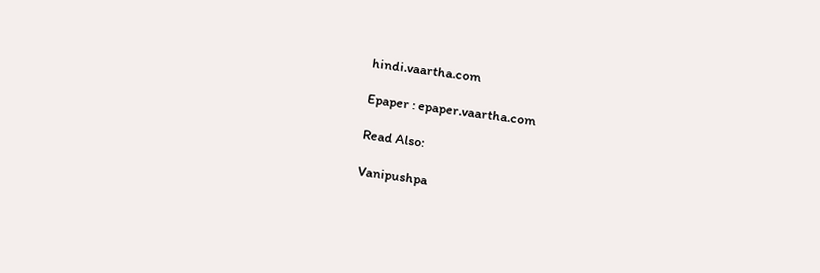hindi.vaartha.com

Epaper : epaper.vaartha.com

Read Also:

Vanipushpa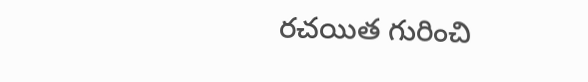రచయిత గురించి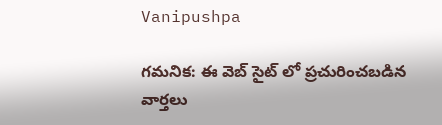Vanipushpa

గమనిక: ఈ వెబ్ సైట్ లో ప్రచురించబడిన వార్తలు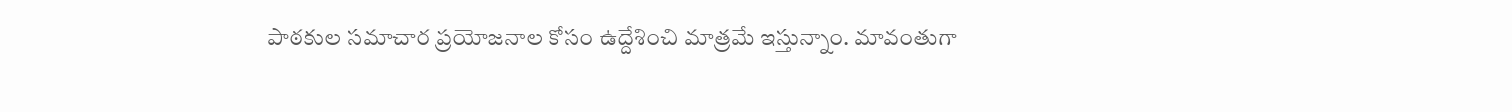పాఠకుల సమాచార ప్రయోజనాల కోసం ఉద్దేశించి మాత్రమే ఇస్తున్నాం. మావంతుగా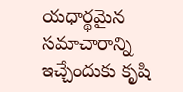యధార్థమైన సమాచారాన్ని ఇచ్చేందుకు కృషి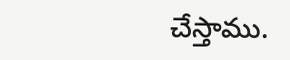చేస్తాము.